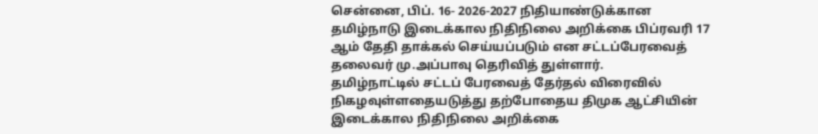சென்னை, பிப். 16- 2026-2027 நிதியாண்டுக்கான தமிழ்நாடு இடைக்கால நிதிநிலை அறிக்கை பிப்ரவரி 17 ஆம் தேதி தாக்கல் செய்யப்படும் என சட்டப்பேரவைத் தலைவர் மு.அப்பாவு தெரிவித் துள்ளார்.
தமிழ்நாட்டில் சட்டப் பேரவைத் தேர்தல் விரைவில் நிகழவுள்ளதையடுத்து தற்போதைய திமுக ஆட்சியின் இடைக்கால நிதிநிலை அறிக்கை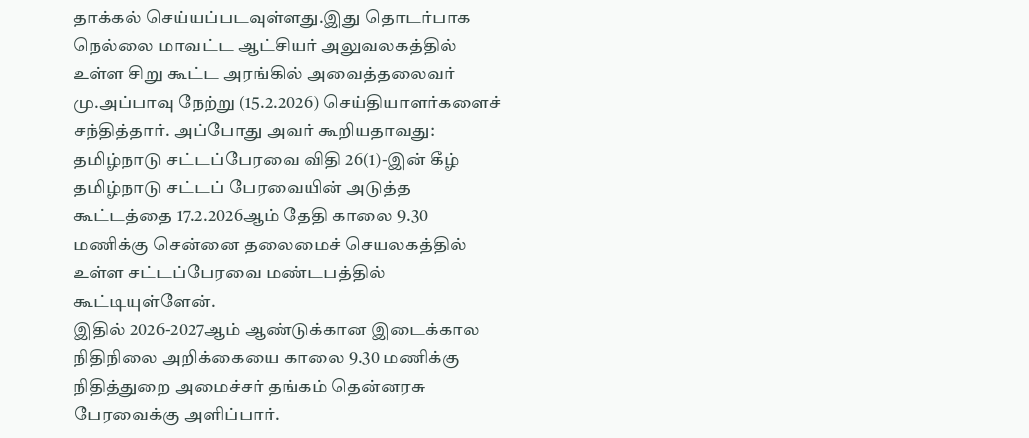தாக்கல் செய்யப்படவுள்ளது.இது தொடர்பாக நெல்லை மாவட்ட ஆட்சியர் அலுவலகத்தில் உள்ள சிறு கூட்ட அரங்கில் அவைத்தலைவர் மு.அப்பாவு நேற்று (15.2.2026) செய்தியாளர்களைச் சந்தித்தார். அப்போது அவர் கூறியதாவது:
தமிழ்நாடு சட்டப்பேரவை விதி 26(1)-இன் கீழ் தமிழ்நாடு சட்டப் பேரவையின் அடுத்த கூட்டத்தை 17.2.2026ஆம் தேதி காலை 9.30 மணிக்கு சென்னை தலைமைச் செயலகத்தில் உள்ள சட்டப்பேரவை மண்டபத்தில் கூட்டியுள்ளேன்.
இதில் 2026-2027ஆம் ஆண்டுக்கான இடைக்கால நிதிநிலை அறிக்கையை காலை 9.30 மணிக்கு நிதித்துறை அமைச்சர் தங்கம் தென்னரசு பேரவைக்கு அளிப்பார்.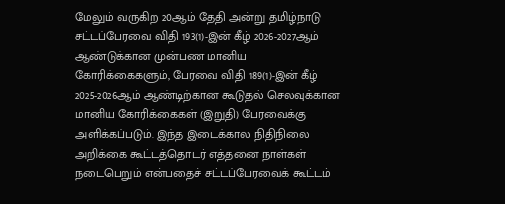மேலும் வருகிற 20ஆம் தேதி அன்று தமிழ்நாடு சட்டப்பேரவை விதி 193(1)-இன் கீழ் 2026-2027ஆம் ஆண்டுக்கான முன்பண மானிய கோரிக்கைகளும், பேரவை விதி 189(1)-இன் கீழ் 2025-2026ஆம் ஆண்டிற்கான கூடுதல் செலவுக்கான மானிய கோரிக்கைகள் (இறுதி) பேரவைக்கு அளிக்கப்படும். இந்த இடைக்கால நிதிநிலை அறிக்கை கூட்டத்தொடர் எத்தனை நாள்கள் நடைபெறும் என்பதைச் சட்டப்பேரவைக் கூட்டம்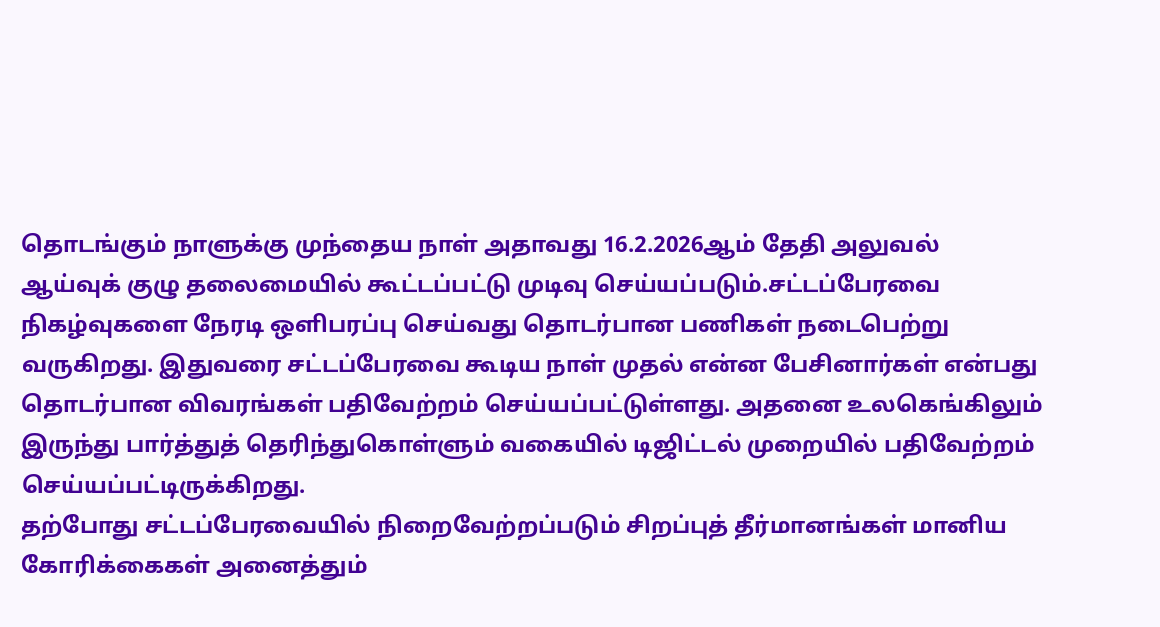தொடங்கும் நாளுக்கு முந்தைய நாள் அதாவது 16.2.2026ஆம் தேதி அலுவல் ஆய்வுக் குழு தலைமையில் கூட்டப்பட்டு முடிவு செய்யப்படும்.சட்டப்பேரவை நிகழ்வுகளை நேரடி ஒளிபரப்பு செய்வது தொடர்பான பணிகள் நடைபெற்று வருகிறது. இதுவரை சட்டப்பேரவை கூடிய நாள் முதல் என்ன பேசினார்கள் என்பது தொடர்பான விவரங்கள் பதிவேற்றம் செய்யப்பட்டுள்ளது. அதனை உலகெங்கிலும் இருந்து பார்த்துத் தெரிந்துகொள்ளும் வகையில் டிஜிட்டல் முறையில் பதிவேற்றம் செய்யப்பட்டிருக்கிறது.
தற்போது சட்டப்பேரவையில் நிறைவேற்றப்படும் சிறப்புத் தீர்மானங்கள் மானிய கோரிக்கைகள் அனைத்தும்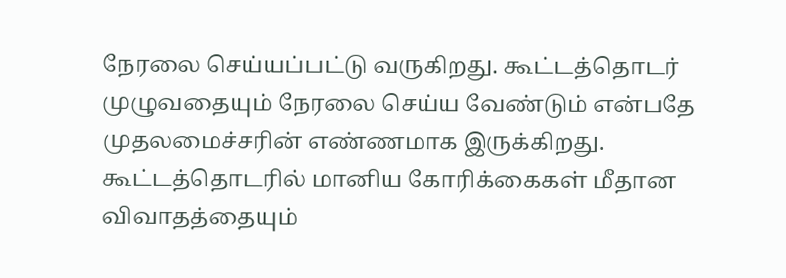நேரலை செய்யப்பட்டு வருகிறது. கூட்டத்தொடர் முழுவதையும் நேரலை செய்ய வேண்டும் என்பதே முதலமைச்சரின் எண்ணமாக இருக்கிறது. கூட்டத்தொடரில் மானிய கோரிக்கைகள் மீதான விவாதத்தையும்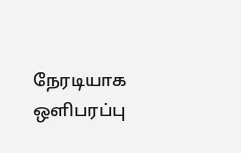நேரடியாக ஒளிபரப்பு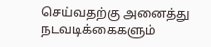செய்வதற்கு அனைத்து நடவடிக்கைகளும்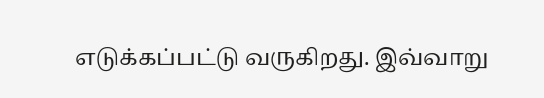எடுக்கப்பட்டு வருகிறது. இவ்வாறு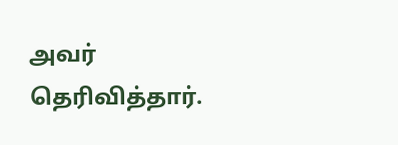அவர் தெரிவித்தார்.